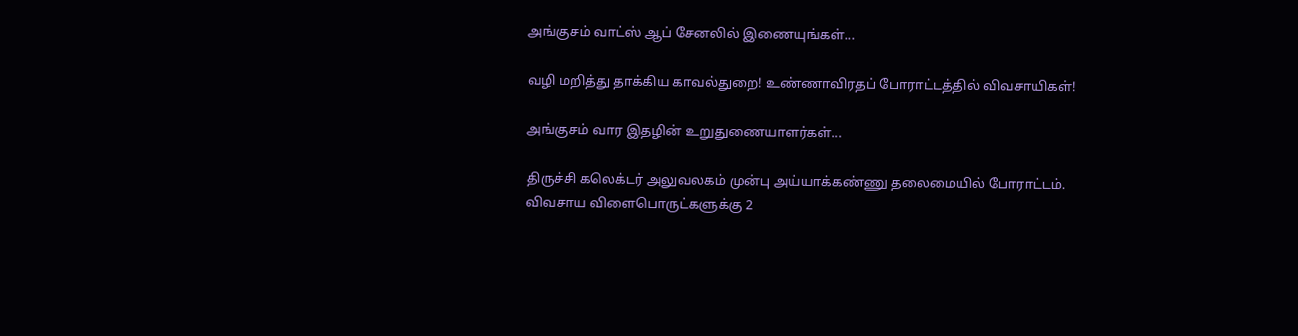அங்குசம் வாட்ஸ் ஆப் சேனலில் இணையுங்கள்...

வழி மறித்து தாக்கிய காவல்துறை! உண்ணாவிரதப் போராட்டத்தில் விவசாயிகள்!

அங்குசம் வார இதழின் உறுதுணையாளர்கள்...

திருச்சி கலெக்டர் அலுவலகம் முன்பு அய்யாக்கண்ணு தலைமையில் போராட்டம்.  விவசாய விளைபொருட்களுக்கு 2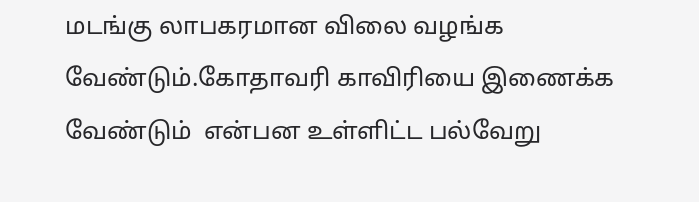மடங்கு லாபகரமான விலை வழங்க வேண்டும்.கோதாவரி காவிரியை இணைக்க வேண்டும்  என்பன உள்ளிட்ட பல்வேறு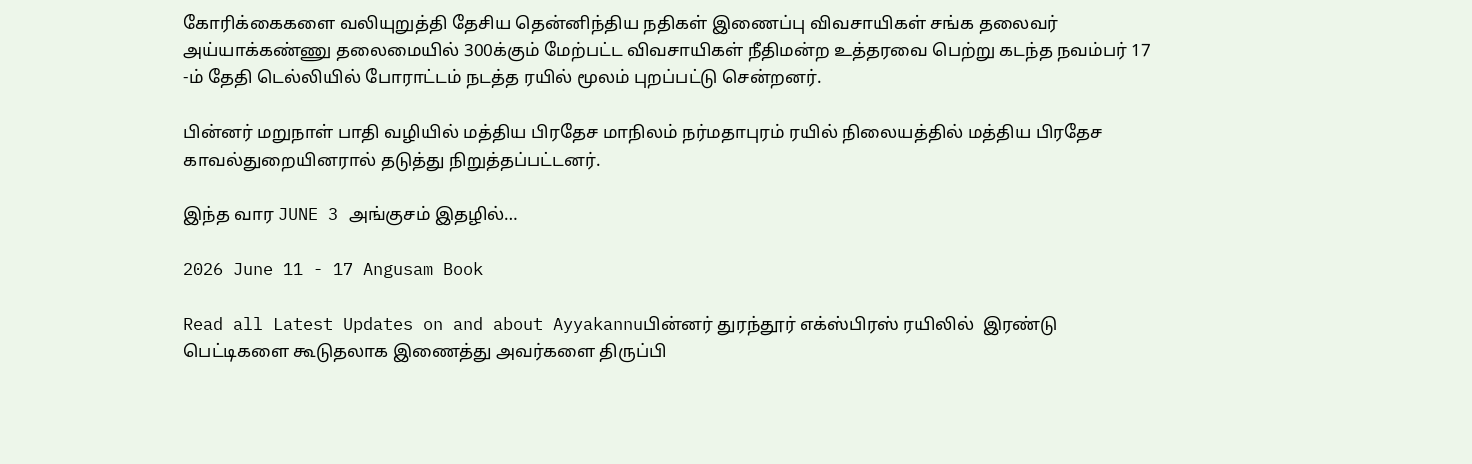கோரிக்கைகளை வலியுறுத்தி தேசிய தென்னிந்திய நதிகள் இணைப்பு விவசாயிகள் சங்க தலைவர் அய்யாக்கண்ணு தலைமையில் 300க்கும் மேற்பட்ட விவசாயிகள் நீதிமன்ற உத்தரவை பெற்று கடந்த நவம்பர் 17 -ம் தேதி டெல்லியில் போராட்டம் நடத்த ரயில் மூலம் புறப்பட்டு சென்றனர்.

பின்னர் மறுநாள் பாதி வழியில் மத்திய பிரதேச மாநிலம் நர்மதாபுரம் ரயில் நிலையத்தில் மத்திய பிரதேச காவல்துறையினரால் தடுத்து நிறுத்தப்பட்டனர்.

இந்த வார JUNE 3 அங்குசம் இதழில்…

2026 June 11 - 17 Angusam Book

Read all Latest Updates on and about Ayyakannuபின்னர் துரந்தூர் எக்ஸ்பிரஸ் ரயிலில்  இரண்டு பெட்டிகளை கூடுதலாக இணைத்து அவர்களை திருப்பி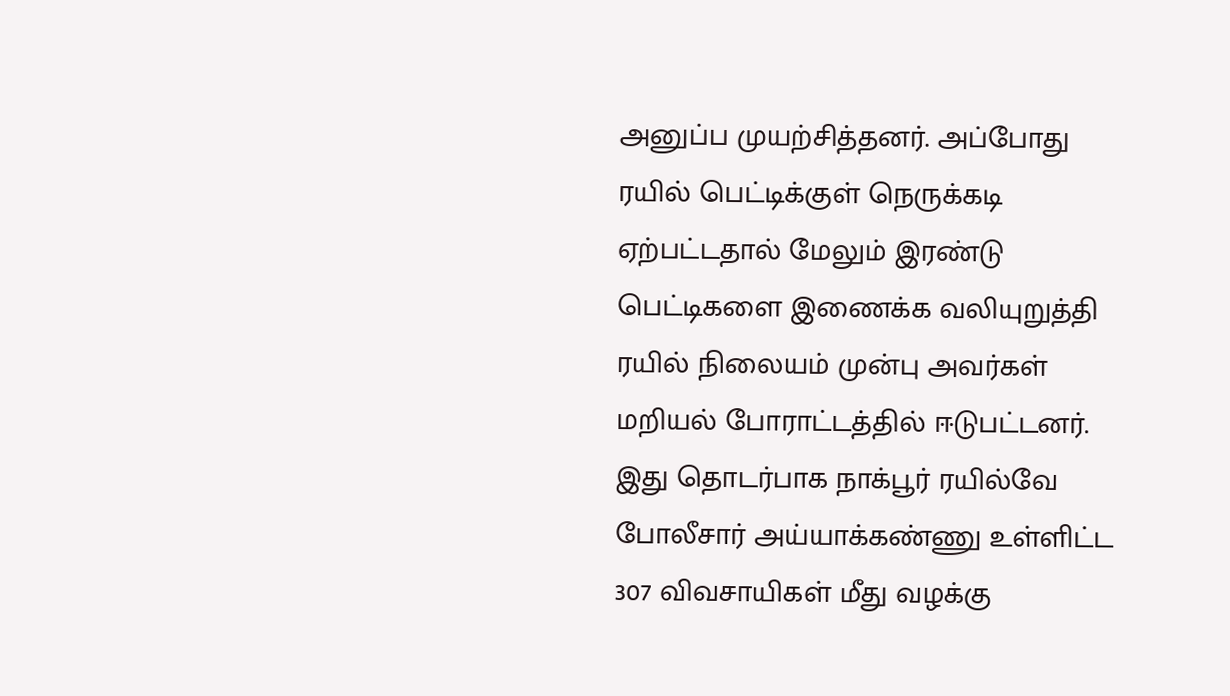அனுப்ப முயற்சித்தனர். அப்போது ரயில் பெட்டிக்குள் நெருக்கடி ஏற்பட்டதால் மேலும் இரண்டு பெட்டிகளை இணைக்க வலியுறுத்தி ரயில் நிலையம் முன்பு அவர்கள் மறியல் போராட்டத்தில் ஈடுபட்டனர். இது தொடர்பாக நாக்பூர் ரயில்வே போலீசார் அய்யாக்கண்ணு உள்ளிட்ட 307 விவசாயிகள் மீது வழக்கு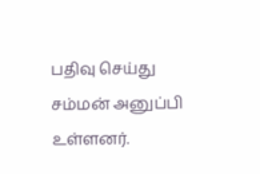பதிவு செய்து சம்மன் அனுப்பி உள்ளனர்.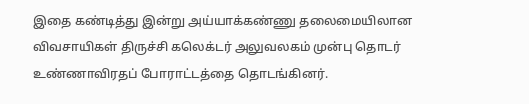இதை கண்டித்து இன்று அய்யாக்கண்ணு தலைமையிலான விவசாயிகள் திருச்சி கலெக்டர் அலுவலகம் முன்பு தொடர் உண்ணாவிரதப் போராட்டத்தை தொடங்கினர்.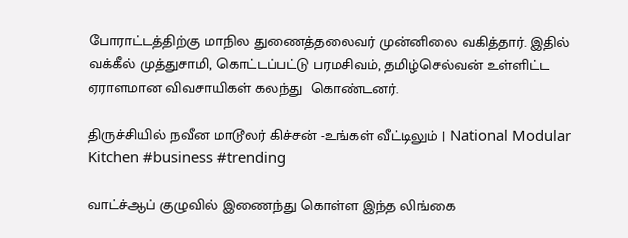போராட்டத்திற்கு மாநில துணைத்தலைவர் முன்னிலை வகித்தார். இதில் வக்கீல் முத்துசாமி, கொட்டப்பட்டு பரமசிவம், தமிழ்செல்வன் உள்ளிட்ட ஏராளமான விவசாயிகள் கலந்து  கொண்டனர்.

திருச்சியில் நவீன மாடூலர் கிச்சன் -உங்கள் வீட்டிலும் | National Modular Kitchen #business #trending

வாட்ச்ஆப் குழுவில் இணைந்து கொள்ள இந்த லிங்கை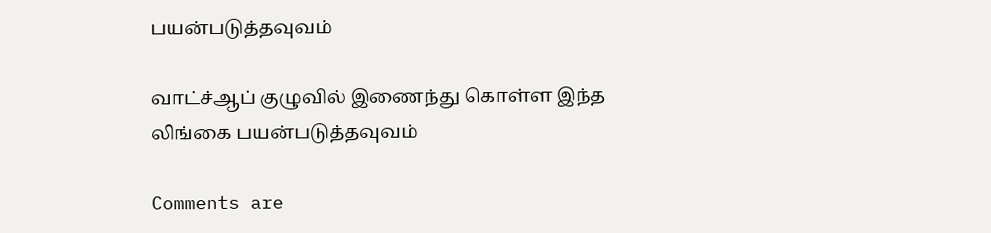பயன்படுத்தவுவம்

வாட்ச்ஆப் குழுவில் இணைந்து கொள்ள இந்த லிங்கை பயன்படுத்தவுவம்

Comments are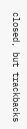closed, but trackbacks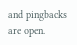and pingbacks are open.